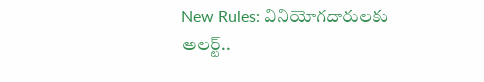New Rules: వినియోగదారులకు అలర్ట్‌..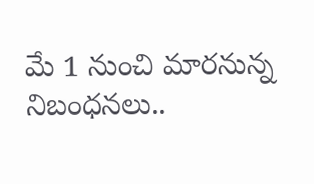మే 1 నుంచి మారనున్న నిబంధనలు..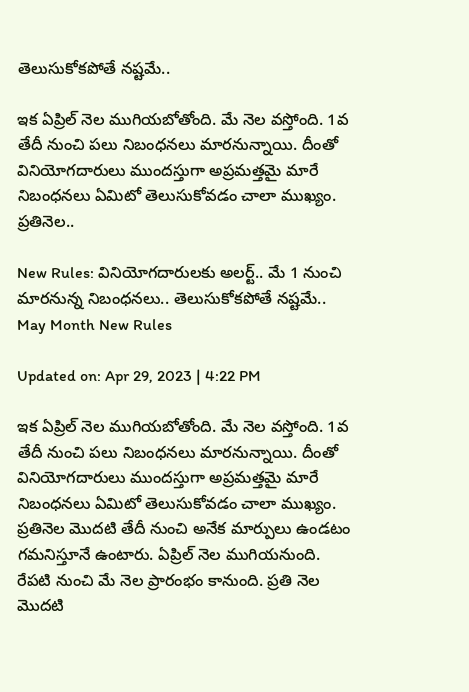తెలుసుకోకపోతే నష్టమే..

ఇక ఏప్రిల్‌ నెల ముగియబోతోంది. మే నెల వస్తోంది. 1వ తేదీ నుంచి పలు నిబంధనలు మారనున్నాయి. దీంతో వినియోగదారులు ముందస్తుగా అప్రమత్తమై మారే నిబంధనలు ఏమిటో తెలుసుకోవడం చాలా ముఖ్యం. ప్రతినెల..

New Rules: వినియోగదారులకు అలర్ట్‌.. మే 1 నుంచి మారనున్న నిబంధనలు.. తెలుసుకోకపోతే నష్టమే..
May Month New Rules

Updated on: Apr 29, 2023 | 4:22 PM

ఇక ఏప్రిల్‌ నెల ముగియబోతోంది. మే నెల వస్తోంది. 1వ తేదీ నుంచి పలు నిబంధనలు మారనున్నాయి. దీంతో వినియోగదారులు ముందస్తుగా అప్రమత్తమై మారే నిబంధనలు ఏమిటో తెలుసుకోవడం చాలా ముఖ్యం. ప్రతినెల మొదటి తేదీ నుంచి అనేక మార్పులు ఉండటం గమనిస్తూనే ఉంటారు. ఏప్రిల్ నెల ముగియనుంది. రేపటి నుంచి మే నెల ప్రారంభం కానుంది. ప్రతి నెల మొదటి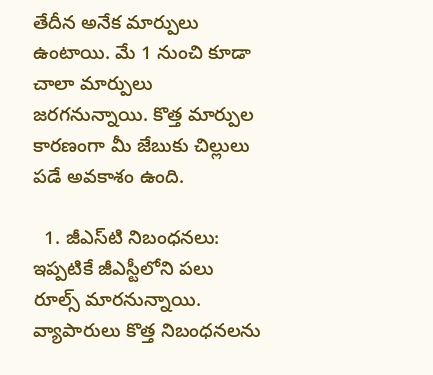తేదీన అనేక మార్పులు ఉంటాయి. మే 1 నుంచి కూడా చాలా మార్పులు జరగనున్నాయి. కొత్త మార్పుల కారణంగా మీ జేబుకు చిల్లులు పడే అవకాశం ఉంది.

  1. జీఎస్‌టి నిబంధనలు: ఇప్పటికే జీఎస్టీలోని పలు రూల్స్‌ మారనున్నాయి. వ్యాపారులు కొత్త నిబంధనలను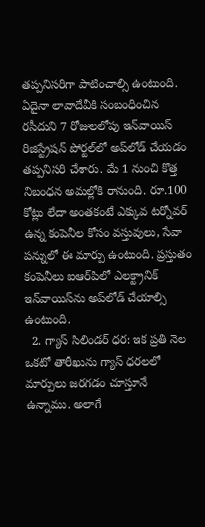తప్పనిసరిగా పాటించాల్సి ఉంటుంది. ఏదైనా లావాదేవీకి సంబంధించిన రసీదుని 7 రోజులలోపు ఇన్‌వాయిస్ రిజిస్ట్రేషన్ పోర్టల్‌లో అప్‌లోడ్ చేయడం తప్పనిసరి చేశారు. మే 1 నుంచి కొత్త నిబంధన అమల్లోకి రానుంది. రూ.100 కోట్లు లేదా అంతకంటే ఎక్కువ టర్నోవర్ ఉన్న కంపెనీల కోసం వస్తువులు, సేవా పన్నులో ఈ మార్పు ఉంటుంది. ప్రస్తుతం కంపెనీలు ఐఆర్‌పిలో ఎలక్ట్రానిక్ ఇన్‌వాయిస్‌ను అప్‌లోడ్ చేయాల్సి ఉంటుంది.
  2. గ్యాస్ సిలిండర్ ధర: ఇక ప్రతి నెల ఒకటో తారీఖును గ్యాస్ ధరలలో మార్పులు జరగడం చూస్తూనే ఉన్నాము. అలాగే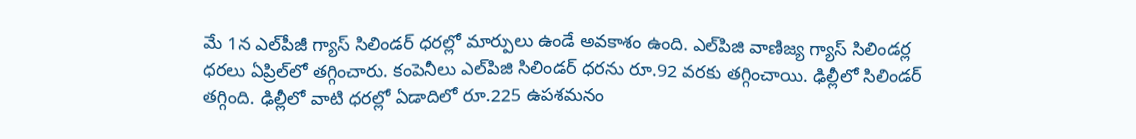మే 1న ఎల్‌పీజీ గ్యాస్‌ సిలిండర్‌ ధరల్లో మార్పులు ఉండే అవకాశం ఉంది. ఎల్‌పిజి వాణిజ్య గ్యాస్ సిలిండర్ల ధరలు ఏప్రిల్‌లో తగ్గించారు. కంపెనీలు ఎల్‌పిజి సిలిండర్ ధరను రూ.92 వరకు తగ్గించాయి. ఢిల్లీలో సిలిండర్ తగ్గింది. ఢిల్లీలో వాటి ధరల్లో ఏడాదిలో రూ.225 ఉపశమనం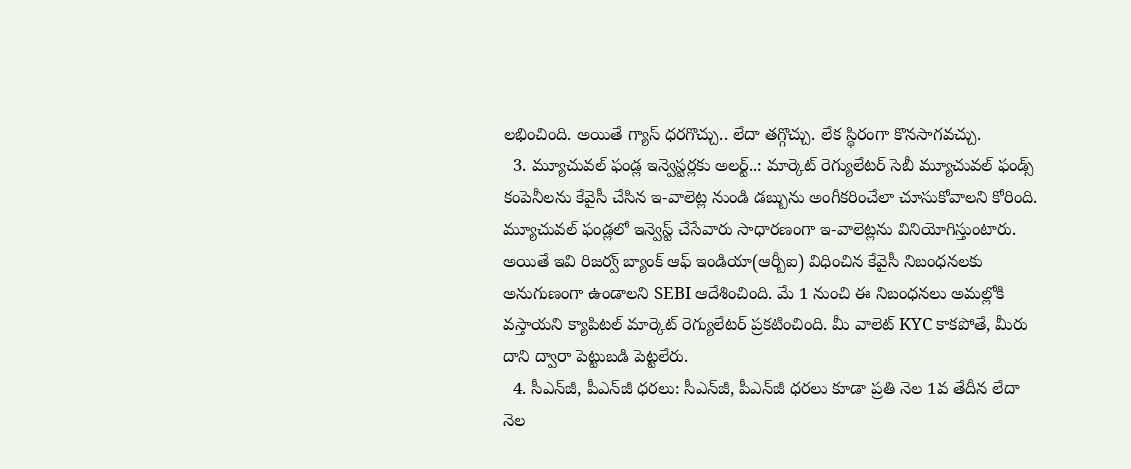లభించింది. అయితే గ్యాస్‌ ధరగొచ్చు.. లేదా తగ్గొచ్చు. లేక స్థిరంగా కొనసాగవచ్చు.
  3. మ్యూచువల్ ఫండ్ల ఇన్వెస్టర్లకు అలర్ట్‌..: మార్కెట్ రెగ్యులేటర్ సెబీ మ్యూచువల్ ఫండ్స్ కంపెనీలను కేవైసీ చేసిన ఇ-వాలెట్ల నుండి డబ్బును అంగీకరించేలా చూసుకోవాలని కోరింది. మ్యూచువల్ ఫండ్లలో ఇన్వెస్ట్‌ చేసేవారు సాధారణంగా ఇ-వాలెట్లను వినియోగిస్తుంటారు. అయితే ఇవి రిజర్వ్ బ్యాంక్ ఆఫ్ ఇండియా(ఆర్బీఐ) విధించిన కేవైసీ నిబంధనలకు అనుగుణంగా ఉండాలని SEBI ఆదేశించింది. మే 1 నుంచి ఈ నిబంధనలు అమల్లోకి వస్తాయని క్యాపిటల్ మార్కెట్ రెగ్యులేటర్ ప్రకటించింది. మీ వాలెట్ KYC కాకపోతే, మీరు దాని ద్వారా పెట్టుబడి పెట్టలేరు.
  4. సీఎన్‌జీ, పీఎన్‌జీ ధరలు: సీఎన్‌జీ, పీఎన్‌జీ ధరలు కూడా ప్రతి నెల 1వ తేదీన లేదా నెల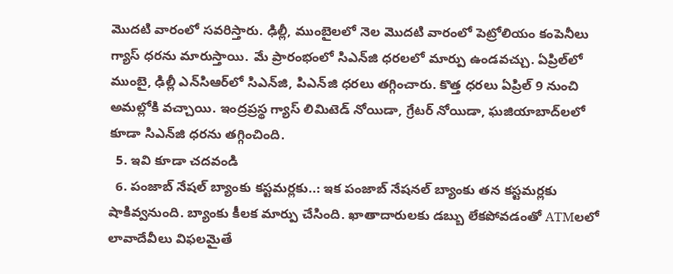మొదటి వారంలో సవరిస్తారు. ఢిల్లీ, ముంబైలలో నెల మొదటి వారంలో పెట్రోలియం కంపెనీలు గ్యాస్ ధరను మారుస్తాయి. మే ప్రారంభంలో సిఎన్‌జి ధరలలో మార్పు ఉండవచ్చు. ఏప్రిల్‌లో ముంబై, ఢిల్లీ ఎన్‌సిఆర్‌లో సిఎన్‌జి, పిఎన్‌జి ధరలు తగ్గించారు. కొత్త ధరలు ఏప్రిల్ 9 నుంచి అమల్లోకి వచ్చాయి. ఇంద్రప్రస్థ గ్యాస్ లిమిటెడ్ నోయిడా, గ్రేటర్ నోయిడా, ఘజియాబాద్‌లలో కూడా సిఎన్‌జి ధరను తగ్గించింది.
  5. ఇవి కూడా చదవండి
  6. పంజాబ్‌ నేషల్‌ బ్యాంకు కస్టమర్లకు..: ఇక పంజాబ్‌ నేషనల్ బ్యాంకు తన కస్టమర్లకు షాకివ్వనుంది. బ్యాంకు కీలక మార్పు చేసింది. ఖాతాదారులకు డబ్బు లేకపోవడంతో ATMలలో లావాదేవీలు విఫలమైతే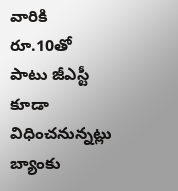వారికి రూ.10తో పాటు జీఎస్టీ కూడా విధించనున్నట్లు బ్యాంకు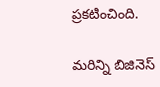ప్రకటించింది.

మరిన్ని బిజినెస్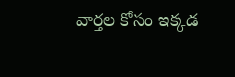వార్తల కోసం ఇక్కడ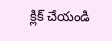క్లిక్ చేయండి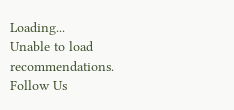Loading...
Unable to load recommendations.
Follow Us